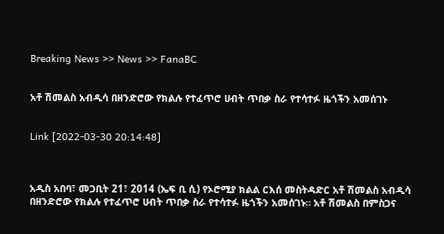Breaking News >> News >> FanaBC


አቶ ሽመልስ አብዲሳ በዘንድሮው የክልሉ የተፈጥሮ ሀብት ጥበቃ ስራ የተሳተፉ ዜጎችን አመሰገኑ


Link [2022-03-30 20:14:48]



አዲስ አበባ፣ መጋቢት 21፣ 2014 (ኤፍ ቢ ሲ) የኦሮሚያ ክልል ርእሰ መስትዳድር አቶ ሽመልስ አብዲሳ በዘንድሮው የክልሉ የተፈጥሮ ሀብት ጥበቃ ስራ የተሳተፉ ዜጎችን አመሰገኑ። አቶ ሽመልስ በምስጋና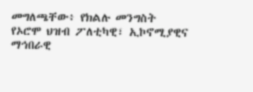መግለጫቸው፥ የክልሉ መንግስት የኦሮሞ ህዝብ ፖለቲካዊ፣ ኢኮኖሚያዊና ማኅበራዊ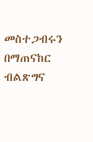መስተጋብሩን በማጠናከር ብልጽግና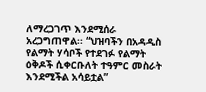ለማረጋገጥ እንደሚሰራ አረጋግጠዋል፡፡ “ህዝባችን በአዳዲስ የልማት ሃሳቦች የተደገፉ የልማት ዕቅዶች ሲቀርቡለት ተዓምር መስራት እንደሚችል አሳይቷል”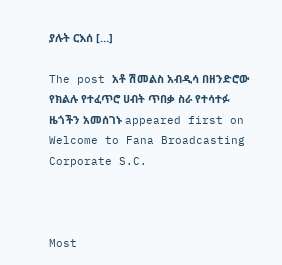ያሉት ርእሰ […]

The post አቶ ሽመልስ አብዲሳ በዘንድሮው የክልሉ የተፈጥሮ ሀብት ጥበቃ ስራ የተሳተፉ ዜጎችን አመሰገኑ appeared first on Welcome to Fana Broadcasting Corporate S.C.



Most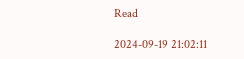Read

2024-09-19 21:02:11